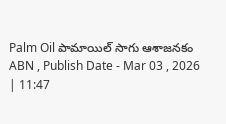Palm Oil పామాయిల్ సాగు ఆశాజనకం
ABN , Publish Date - Mar 03 , 2026 | 11:47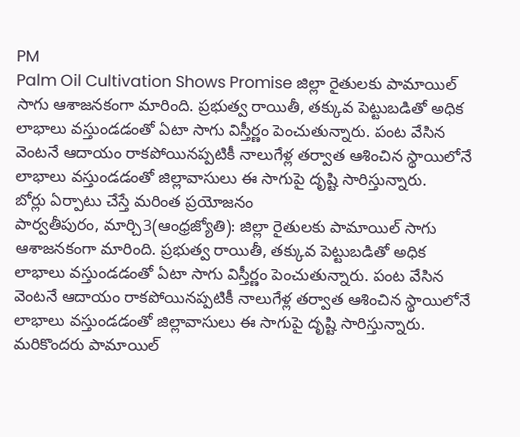PM
Palm Oil Cultivation Shows Promise జిల్లా రైతులకు పామాయిల్ సాగు ఆశాజనకంగా మారింది. ప్రభుత్వ రాయితీ, తక్కువ పెట్టుబడితో అధిక లాభాలు వస్తుండడంతో ఏటా సాగు విస్తీర్ణం పెంచుతున్నారు. పంట వేసిన వెంటనే ఆదాయం రాకపోయినప్పటికీ నాలుగేళ్ల తర్వాత ఆశించిన స్థాయిలోనే లాభాలు వస్తుండడంతో జిల్లావాసులు ఈ సాగుపై దృష్టి సారిస్తున్నారు.
బోర్లు ఏర్పాటు చేస్తే మరింత ప్రయోజనం
పార్వతీపురం, మార్చి3(ఆంధ్రజ్యోతి): జిల్లా రైతులకు పామాయిల్ సాగు ఆశాజనకంగా మారింది. ప్రభుత్వ రాయితీ, తక్కువ పెట్టుబడితో అధిక లాభాలు వస్తుండడంతో ఏటా సాగు విస్తీర్ణం పెంచుతున్నారు. పంట వేసిన వెంటనే ఆదాయం రాకపోయినప్పటికీ నాలుగేళ్ల తర్వాత ఆశించిన స్థాయిలోనే లాభాలు వస్తుండడంతో జిల్లావాసులు ఈ సాగుపై దృష్టి సారిస్తున్నారు. మరికొందరు పామాయిల్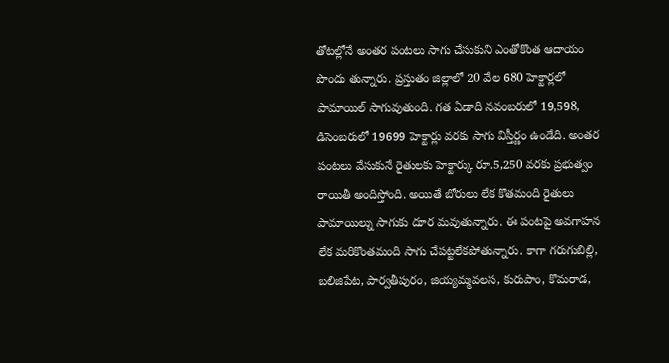తోటల్లోనే అంతర పంటలు సాగు చేసుకుని ఎంతోకొంత ఆదాయం పొందు తున్నారు. ప్రస్తుతం జిల్లాలో 20 వేల 680 హెక్టార్లలో పామాయిల్ సాగువుతుంది. గత ఏడాది నవంబరులో 19,598, డిసెంబరులో 19699 హెక్టార్లు వరకు సాగు విస్తీర్ణం ఉండేది. అంతర పంటలు వేసుకునే రైతులకు హెక్టార్కు రూ.5,250 వరకు ప్రభుత్వం రాయితీ అందిస్తోంది. అయితే బోరులు లేక కొతమంది రైతులు పామాయిల్ను సాగుకు దూర మవుతున్నారు. ఈ పంటపై అవగాహన లేక మరికొంతమంది సాగు చేపట్టలేకపోతున్నారు. కాగా గరుగుబిల్లి, బలిజిపేట, పార్వతీపురం, జియ్యమ్మవలస, కురుపాం, కొమరాడ,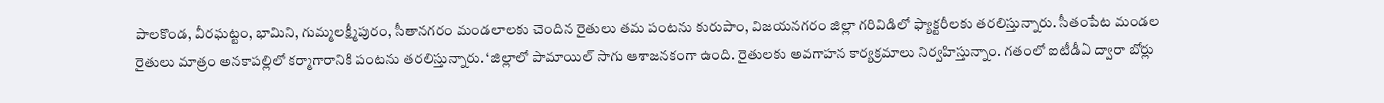పాలకొండ, వీరఘట్టం, భామిని, గుమ్మలక్ష్మీపురం, సీతానగరం మండలాలకు చెందిన రైతులు తమ పంటను కురుపాం, విజయనగరం జిల్లా గరివిడిలో ఫ్యాక్టరీలకు తరలిస్తున్నారు. సీతంపేట మండల రైతులు మాత్రం అనకాపల్లిలో కర్మాగారానికి పంటను తరలిస్తున్నారు. ‘జిల్లాలో పామాయిల్ సాగు ఆశాజనకంగా ఉంది. రైతులకు అవగాహన కార్యక్రమాలు నిర్వహిస్తున్నాం. గతంలో ఐటీడీఏ ద్వారా బోర్లు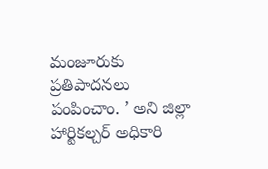మంజూరుకు ప్రతిపాదనలు పంపించాం. ’ అని జిల్లా హార్టికల్చర్ అధికారి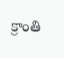క్రాంతి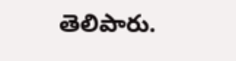తెలిపారు.